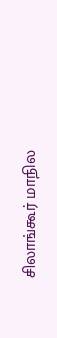சிலாங்கூர் மாநில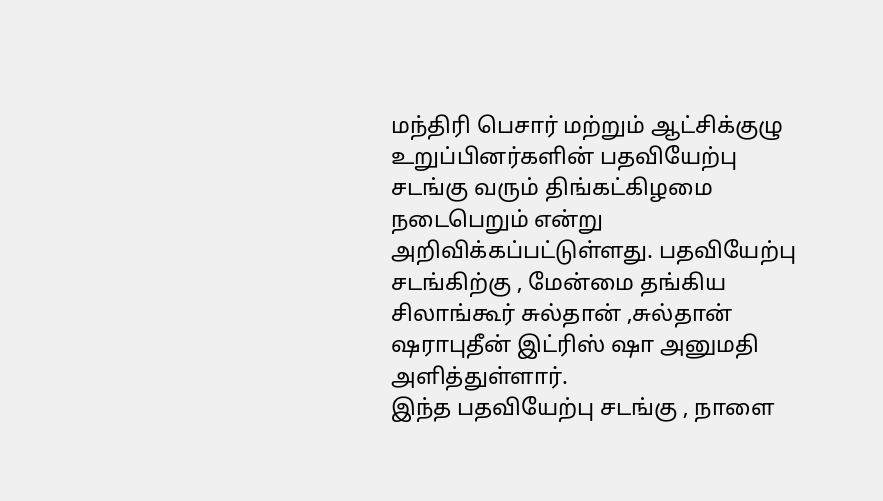மந்திரி பெசார் மற்றும் ஆட்சிக்குழு உறுப்பினர்களின் பதவியேற்பு சடங்கு வரும் திங்கட்கிழமை நடைபெறும் என்று அறிவிக்கப்பட்டுள்ளது. பதவியேற்பு சடங்கிற்கு , மேன்மை தங்கிய சிலாங்கூர் சுல்தான் ,சுல்தான் ஷராபுதீன் இட்ரிஸ் ஷா அனுமதி அளித்துள்ளார்.
இந்த பதவியேற்பு சடங்கு , நாளை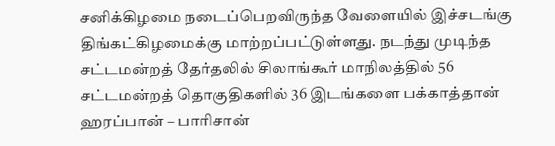சனிக்கிழமை நடைப்பெறவிருந்த வேளையில் இச்சடங்கு திங்கட்கிழமைக்கு மாற்றப்பட்டுள்ளது. நடந்து முடிந்த சட்டமன்றத் தேர்தலில் சிலாங்கூர் மாநிலத்தில் 56 சட்டமன்றத் தொகுதிகளில் 36 இடங்களை பக்காத்தான் ஹரப்பான் – பாரிசான்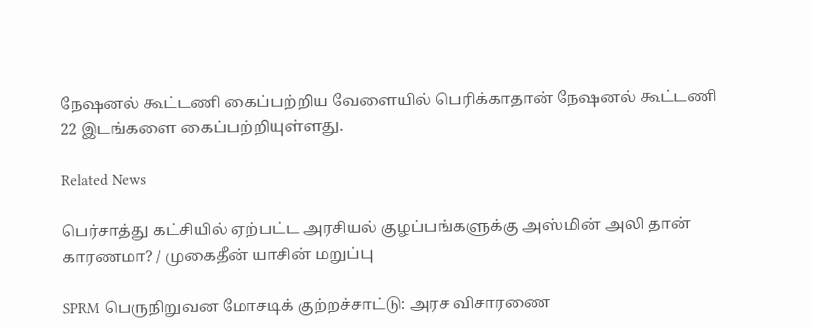நேஷனல் கூட்டணி கைப்பற்றிய வேளையில் பெரிக்காதான் நேஷனல் கூட்டணி 22 இடங்களை கைப்பற்றியுள்ளது.

Related News

பெர்சாத்து கட்சியில் ஏற்பட்ட அரசியல் குழப்பங்களுக்கு அஸ்மின் அலி தான் காரணமா? / முகைதீன் யாசின் மறுப்பு

SPRM பெருநிறுவன மோசடிக் குற்றச்சாட்டு: அரச விசாரணை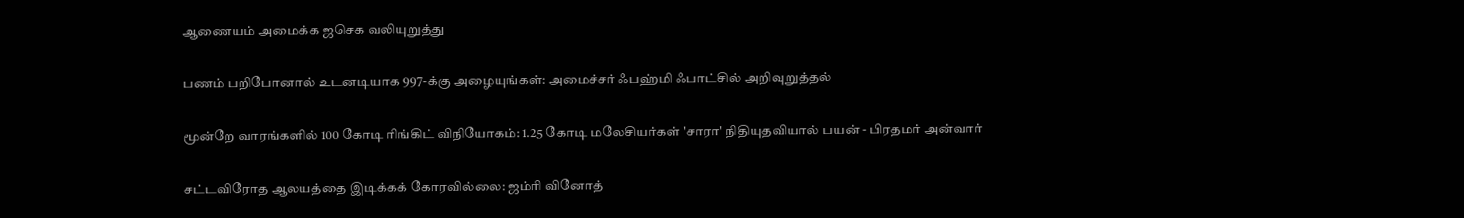ஆணையம் அமைக்க ஜசெக வலியுறுத்து

பணம் பறிபோனால் உடனடியாக 997-க்கு அழையுங்கள்: அமைச்சர் ஃபஹ்மி ஃபாட்சில் அறிவுறுத்தல்

மூன்றே வாரங்களில் 100 கோடி ரிங்கிட் விநியோகம்: 1.25 கோடி மலேசியர்கள் 'சாரா' நிதியுதவியால் பயன் - பிரதமர் அன்வார்

சட்டவிரோத ஆலயத்தை இடிக்கக் கோரவில்லை: ஜம்ரி வினோத்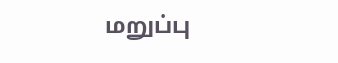மறுப்பு